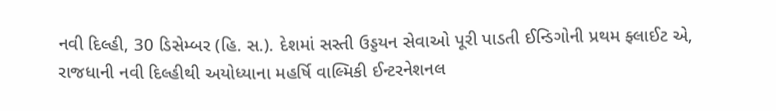નવી દિલ્હી, 30 ડિસેમ્બર (હિ. સ.). દેશમાં સસ્તી ઉડ્ડયન સેવાઓ પૂરી પાડતી ઈન્ડિગોની પ્રથમ ફ્લાઈટ એ, રાજધાની નવી દિલ્હીથી અયોધ્યાના મહર્ષિ વાલ્મિકી ઈન્ટરનેશનલ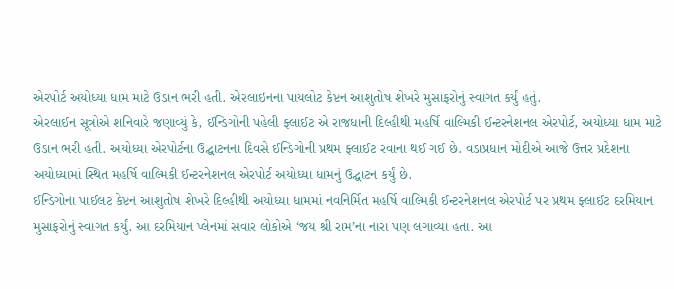એરપોર્ટ અયોધ્યા ધામ માટે ઉડાન ભરી હતી. એરલાઇનના પાયલોટ કેપ્ટન આશુતોષ શેખરે મુસાફરોનું સ્વાગત કર્યું હતું.
એરલાઈન સૂત્રોએ શનિવારે જણાવ્યું કે, ઈન્ડિગોની પહેલી ફ્લાઈટ એ રાજધાની દિલ્હીથી મહર્ષિ વાલ્મિકી ઈન્ટરનેશનલ એરપોર્ટ, અયોધ્યા ધામ માટે ઉડાન ભરી હતી. અયોધ્યા એરપોર્ટના ઉદ્ઘાટનના દિવસે ઈન્ડિગોની પ્રથમ ફ્લાઈટ રવાના થઈ ગઈ છે. વડાપ્રધાન મોદીએ આજે ઉત્તર પ્રદેશના અયોધ્યામાં સ્થિત મહર્ષિ વાલ્મિકી ઈન્ટરનેશનલ એરપોર્ટ અયોધ્યા ધામનું ઉદ્ઘાટન કર્યું છે.
ઈન્ડિગોના પાઈલટ કેપ્ટન આશુતોષ શેખરે દિલ્હીથી અયોધ્યા ધામમાં નવનિર્મિત મહર્ષિ વાલ્મિકી ઈન્ટરનેશનલ એરપોર્ટ પર પ્રથમ ફ્લાઈટ દરમિયાન મુસાફરોનું સ્વાગત કર્યું. આ દરમિયાન પ્લેનમાં સવાર લોકોએ ‘જય શ્રી રામ’ના નારા પણ લગાવ્યા હતા. આ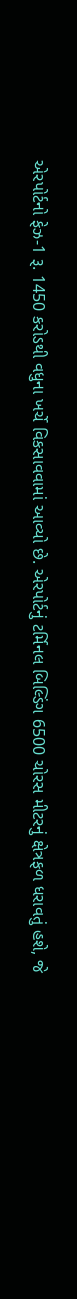એરપોર્ટનો ફેઝ-1 રૂ. 1450 કરોડથી વધુના ખર્ચે વિકસાવવામાં આવ્યો છે. એરપોર્ટનું ટર્મિનલ બિલ્ડિંગ 6500 ચોરસ મીટરનું ક્ષેત્રફળ ધરાવતું હશે, જે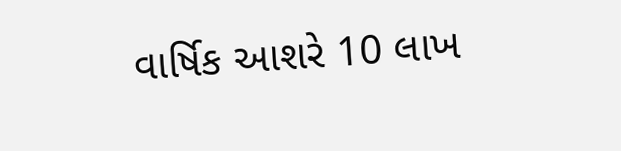વાર્ષિક આશરે 10 લાખ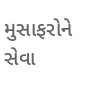મુસાફરોને સેવા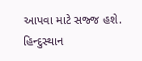આપવા માટે સજ્જ હશે.
હિન્દુસ્થાન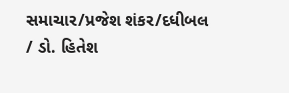સમાચાર/પ્રજેશ શંકર/દધીબલ / ડો. હિતેશ